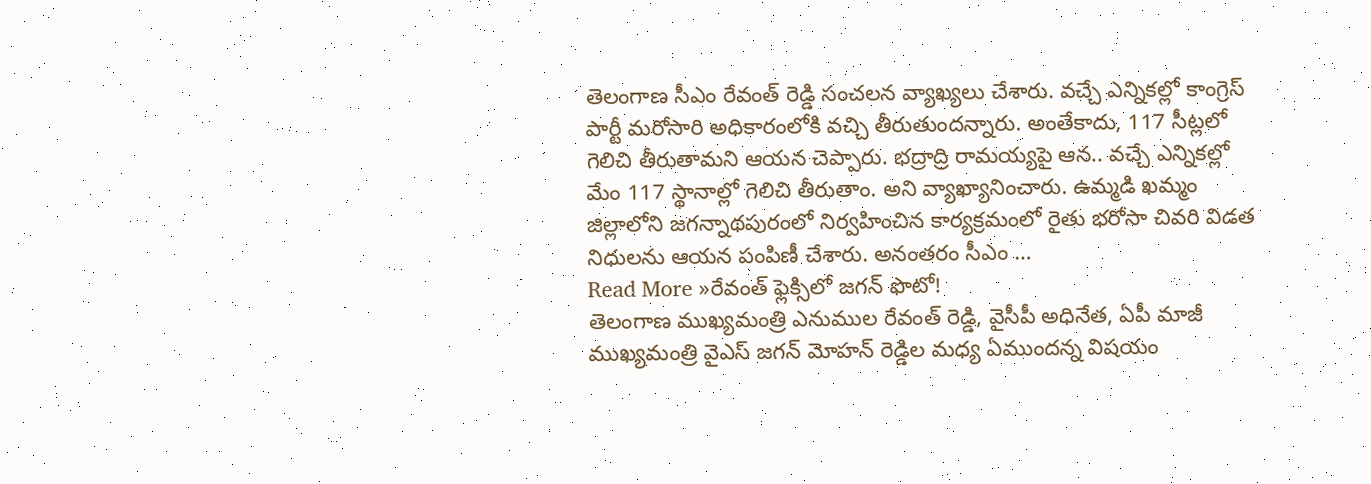తెలంగాణ సీఎం రేవంత్ రెడ్డి సంచలన వ్యాఖ్యలు చేశారు. వచ్చే ఎన్నికల్లో కాంగ్రెస్ పార్టీ మరోసారి అధికారంలోకి వచ్చి తీరుతుందన్నారు. అంతేకాదు, 117 సీట్లలో గెలిచి తీరుతామని ఆయన చెప్పారు. భద్రాద్రి రామయ్యపై ఆన.. వచ్చే ఎన్నికల్లో మేం 117 స్థానాల్లో గెలిచి తీరుతాం. అని వ్యాఖ్యానించారు. ఉమ్మడి ఖమ్మం జిల్లాలోని జగన్నాథపురంలో నిర్వహించిన కార్యక్రమంలో రైతు భరోసా చివరి విడత నిధులను ఆయన పంపిణీ చేశారు. అనంతరం సీఎం …
Read More »రేవంత్ ఫ్లెక్సిలో జగన్ ఫొటో!
తెలంగాణ ముఖ్యమంత్రి ఎనుముల రేవంత్ రెడ్డి, వైసీపీ అధినేత, ఏపీ మాజీ ముఖ్యమంత్రి వైఎస్ జగన్ మోహన్ రెడ్డిల మధ్య ఏముందన్న విషయం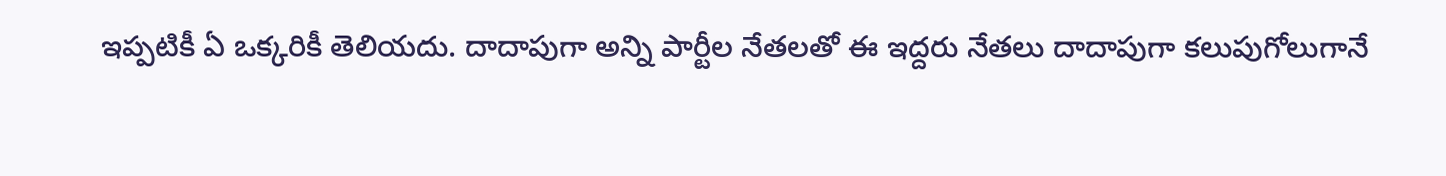ఇప్పటికీ ఏ ఒక్కరికీ తెలియదు. దాదాపుగా అన్ని పార్టీల నేతలతో ఈ ఇద్దరు నేతలు దాదాపుగా కలుపుగోలుగానే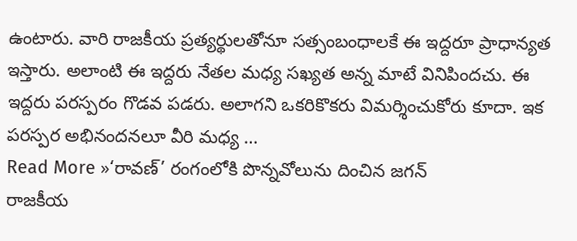ఉంటారు. వారి రాజకీయ ప్రత్యర్థులతోనూ సత్సంబంధాలకే ఈ ఇద్దరూ ప్రాధాన్యత ఇస్తారు. అలాంటి ఈ ఇద్దరు నేతల మధ్య సఖ్యత అన్న మాటే వినిపిందచు. ఈ ఇద్దరు పరస్పరం గొడవ పడరు. అలాగని ఒకరికొకరు విమర్శించుకోరు కూదా. ఇక పరస్పర అభినందనలూ వీరి మధ్య …
Read More »‘రావణ్’ రంగంలోకి పొన్నవోలును దించిన జగన్
రాజకీయ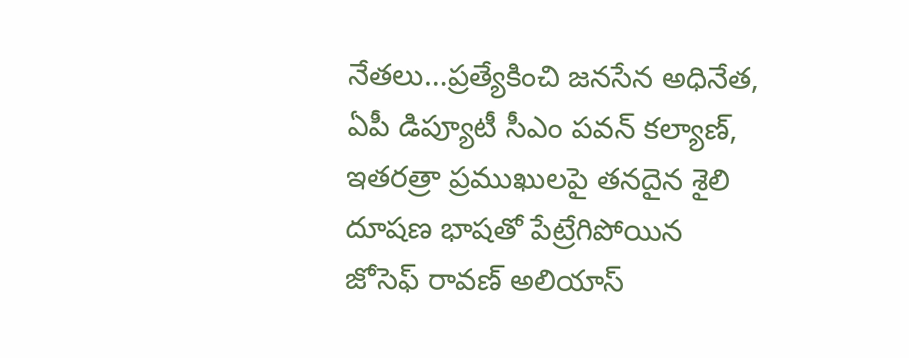నేతలు…ప్రత్యేకించి జనసేన అధినేత, ఏపీ డిప్యూటీ సీఎం పవన్ కల్యాణ్, ఇతరత్రా ప్రముఖులపై తనదైన శైలి దూషణ భాషతో పేట్రేగిపోయిన జోసెఫ్ రావణ్ అలియాస్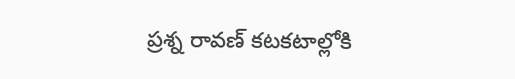ప్రశ్న రావణ్ కటకటాల్లోకి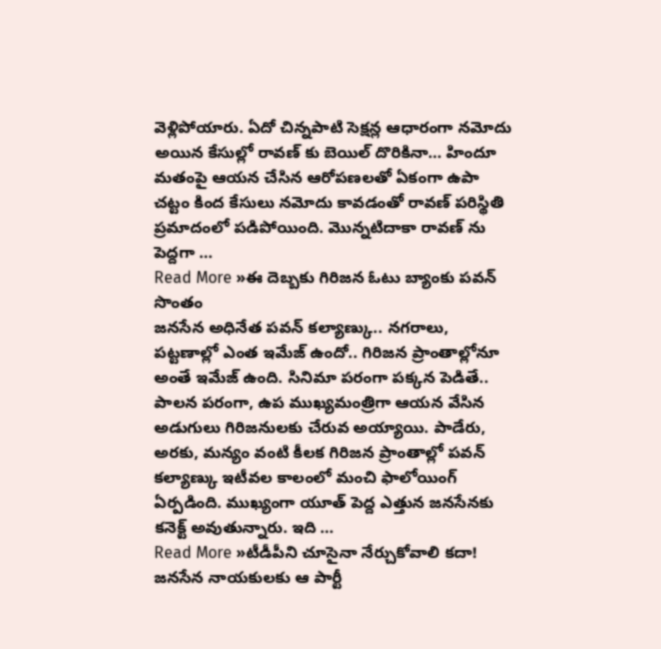వెళ్లిపోయారు. ఏదో చిన్నపాటి సెక్షన్ల ఆధారంగా నమోదు అయిన కేసుల్లో రావణ్ కు బెయిల్ దొరికినా… హిందూ మతంపై ఆయన చేసిన ఆరోపణలతో ఏకంగా ఉపా చట్టం కింద కేసులు నమోదు కావడంతో రావణ్ పరిస్థితి ప్రమాదంలో పడిపోయింది. మొన్నటిదాకా రావణ్ ను పెద్దగా …
Read More »ఈ దెబ్బకు గిరిజన ఓటు బ్యాంకు పవన్ సొంతం
జనసేన అధినేత పవన్ కల్యాణ్కు.. నగరాలు, పట్టణాల్లో ఎంత ఇమేజ్ ఉందో.. గిరిజన ప్రాంతాల్లోనూ అంతే ఇమేజ్ ఉంది. సినిమా పరంగా పక్కన పెడితే.. పాలన పరంగా, ఉప ముఖ్యమంత్రిగా ఆయన వేసిన అడుగులు గిరిజనులకు చేరువ అయ్యాయి. పాడేరు, అరకు, మన్యం వంటి కీలక గిరిజన ప్రాంతాల్లో పవన్ కల్యాణ్కు ఇటీవల కాలంలో మంచి ఫాలోయింగ్ ఏర్పడింది. ముఖ్యంగా యూత్ పెద్ద ఎత్తున జనసేనకు కనెక్ట్ అవుతున్నారు. ఇది …
Read More »టీడీపీని చూసైనా నేర్చుకోవాలి కదా!
జనసేన నాయకులకు ఆ పార్టీ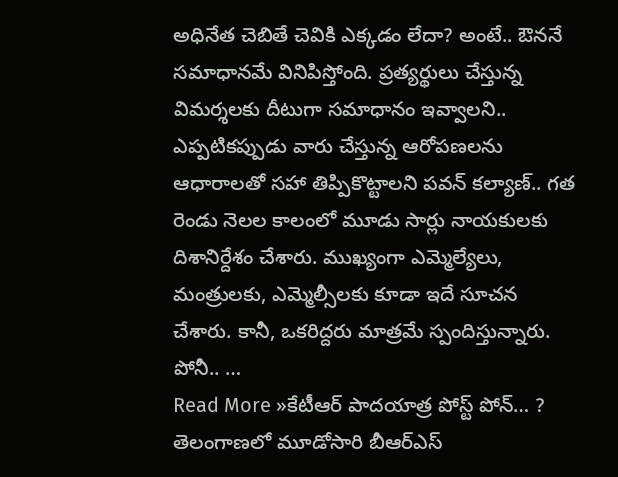అధినేత చెబితే చెవికి ఎక్కడం లేదా? అంటే.. ఔననే సమాధానమే వినిపిస్తోంది. ప్రత్యర్థులు చేస్తున్న విమర్శలకు దీటుగా సమాధానం ఇవ్వాలని.. ఎప్పటికప్పుడు వారు చేస్తున్న ఆరోపణలను ఆధారాలతో సహా తిప్పికొట్టాలని పవన్ కల్యాణ్.. గత రెండు నెలల కాలంలో మూడు సార్లు నాయకులకు దిశానిర్దేశం చేశారు. ముఖ్యంగా ఎమ్మెల్యేలు, మంత్రులకు, ఎమ్మెల్సీలకు కూడా ఇదే సూచన చేశారు. కానీ, ఒకరిద్దరు మాత్రమే స్పందిస్తున్నారు. పోనీ.. …
Read More »కేటీఆర్ పాదయాత్ర పోస్ట్ పోన్… ?
తెలంగాణలో మూడోసారి బీఆర్ఎస్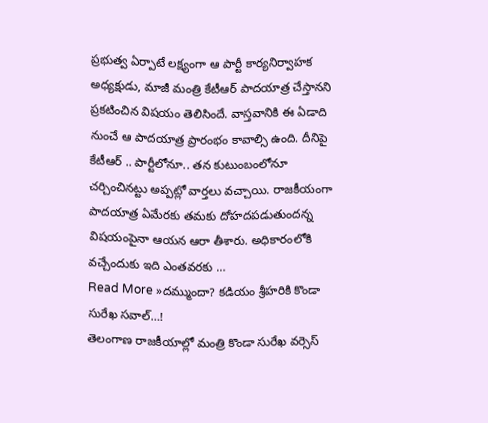ప్రభుత్వ ఏర్పాటే లక్ష్యంగా ఆ పార్టీ కార్యనిర్వాహక అధ్యక్షుడు, మాజీ మంత్రి కేటీఆర్ పాదయాత్ర చేస్తానని ప్రకటించిన విషయం తెలిసిందే. వాస్తవానికి ఈ ఏడాది నుంచే ఆ పాదయాత్ర ప్రారంభం కావాల్సి ఉంది. దీనిపై కేటీఆర్ .. పార్టీలోనూ.. తన కుటుంబంలోనూ చర్చించినట్టు అప్పట్లో వార్తలు వచ్చాయి. రాజకీయంగా పాదయాత్ర ఏమేరకు తమకు దోహదపడుతుందన్న విషయంపైనా ఆయన ఆరా తీశారు. అధికారంలోకి వచ్చేందుకు ఇది ఎంతవరకు …
Read More »దమ్ముందా? కడియం శ్రీహరికి కొండా సురేఖ సవాల్…!
తెలంగాణ రాజకీయాల్లో మంత్రి కొండా సురేఖ వర్సెస్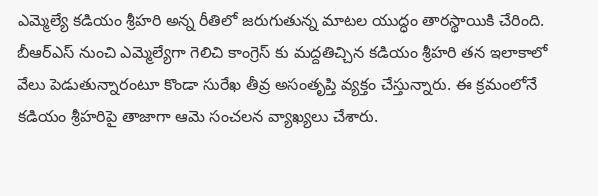ఎమ్మెల్యే కడియం శ్రీహరి అన్న రీతిలో జరుగుతున్న మాటల యుద్ధం తారస్థాయికి చేరింది. బీఆర్ఎస్ నుంచి ఎమ్మెల్యేగా గెలిచి కాంగ్రెస్ కు మద్దతిచ్చిన కడియం శ్రీహరి తన ఇలాకాలో వేలు పెడుతున్నారంటూ కొండా సురేఖ తీవ్ర అసంతృప్తి వ్యక్తం చేస్తున్నారు. ఈ క్రమంలోనే కడియం శ్రీహరిపై తాజాగా ఆమె సంచలన వ్యాఖ్యలు చేశారు.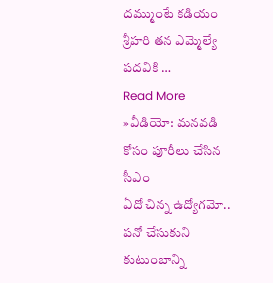దమ్ముంటే కడియం శ్రీహరి తన ఎమ్మెల్యే పదవికి …
Read More »వీడియో: మనవడి కోసం పూరీలు చేసిన సీఎం
ఏదో చిన్న ఉద్యోగమో.. పనో చేసుకుని కుటుంబాన్ని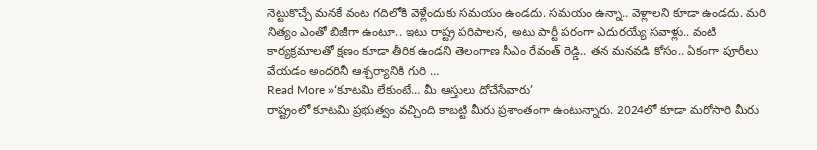నెట్టుకొచ్చే మనకే వంట గదిలోకి వెళ్లేందుకు సమయం ఉండదు. సమయం ఉన్నా.. వెళ్లాలని కూడా ఉండదు. మరి నిత్యం ఎంతో బిజీగా ఉంటూ.. ఇటు రాష్ట్ర పరిపాలన, అటు పార్టీ పరంగా ఎదురయ్యే సవాళ్లు.. వంటి కార్యక్రమాలతో క్షణం కూడా తీరిక ఉండని తెలంగాణ సీఎం రేవంత్ రెడ్డి.. తన మనవడి కోసం.. ఏకంగా పూరీలు వేయడం అందరినీ ఆశ్చర్యానికి గురి …
Read More »‘కూటమి లేకుంటే… మీ ఆస్తులు దోచేసేవారు’
రాష్ట్రంలో కూటమి ప్రభుత్వం వచ్చింది కాబట్టి మీరు ప్రశాంతంగా ఉంటున్నారు. 2024లో కూడా మరోసారి మీరు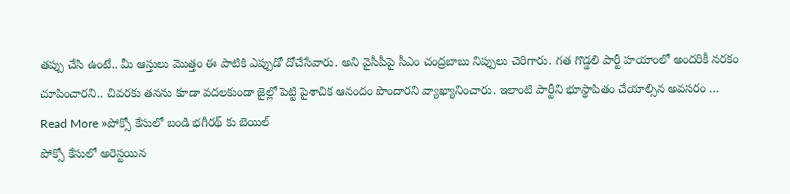తప్పు చేసి ఉంటే.. మీ ఆస్తులు మొత్తం ఈ పాటికి ఎప్పుడో దోచేసేవారు. అని వైసీపీపై సీఎం చంద్రబాబు నిప్పులు చెరిగారు. గత గొడ్డలి పార్టీ హయాంలో అందరికీ నరకం చూపించారని.. చివరకు తనను కూడా వదలకుండా జైల్లో పెట్టి పైశాచిక ఆనందం పొందారని వ్యాఖ్యానించారు. ఇలాంటి పార్టీని భూస్థాపితం చేయాల్సిన అవసరం …
Read More »పోక్సో కేసులో బండి భగీరథ్ కు బెయిల్
పోక్సో కేసులో అరెస్టయిన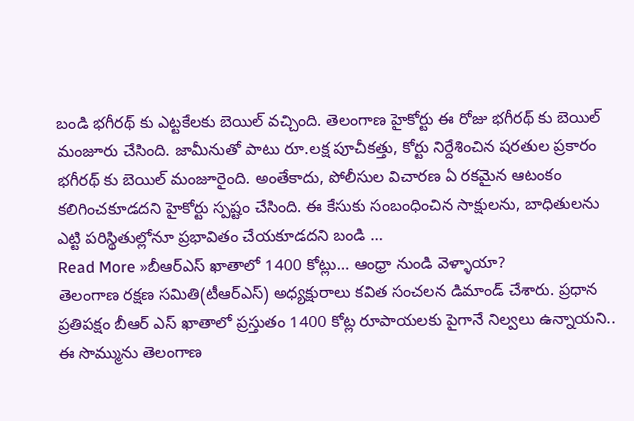బండి భగీరథ్ కు ఎట్టకేలకు బెయిల్ వచ్చింది. తెలంగాణ హైకోర్టు ఈ రోజు భగీరథ్ కు బెయిల్ మంజూరు చేసింది. జామీనుతో పాటు రూ.లక్ష పూచీకత్తు, కోర్టు నిర్దేశించిన షరతుల ప్రకారం భగీరథ్ కు బెయిల్ మంజూరైంది. అంతేకాదు, పోలీసుల విచారణ ఏ రకమైన ఆటంకం కలిగించకూడదని హైకోర్టు స్పష్టం చేసింది. ఈ కేసుకు సంబంధించిన సాక్షులను, బాధితులను ఎట్టి పరిస్థితుల్లోనూ ప్రభావితం చేయకూడదని బండి …
Read More »బీఆర్ఎస్ ఖాతాలో 1400 కోట్లు… ఆంధ్రా నుండి వెళ్ళాయా?
తెలంగాణ రక్షణ సమితి(టీఆర్ఎస్) అధ్యక్షురాలు కవిత సంచలన డిమాండ్ చేశారు. ప్రధాన ప్రతిపక్షం బీఆర్ ఎస్ ఖాతాలో ప్రస్తుతం 1400 కోట్ల రూపాయలకు పైగానే నిల్వలు ఉన్నాయని.. ఈ సొమ్మును తెలంగాణ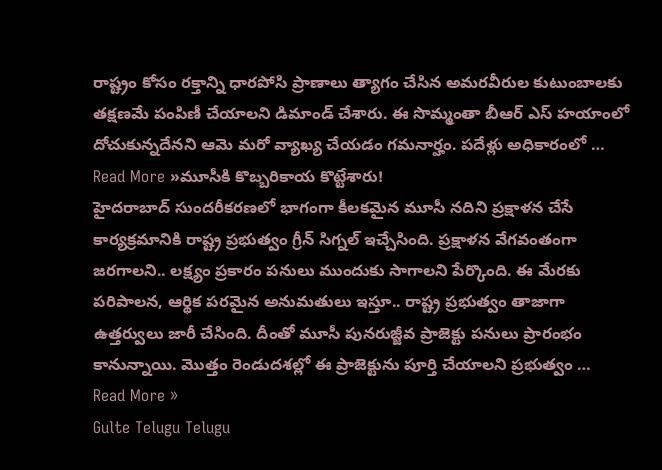రాష్ట్రం కోసం రక్తాన్ని ధారపోసి ప్రాణాలు త్యాగం చేసిన అమరవీరుల కుటుంబాలకు తక్షణమే పంపిణీ చేయాలని డిమాండ్ చేశారు. ఈ సొమ్మంతా బీఆర్ ఎస్ హయాంలో దోచుకున్నదేనని ఆమె మరో వ్యాఖ్య చేయడం గమనార్హం. పదేళ్లు అధికారంలో …
Read More »మూసీకి కొబ్బరికాయ కొట్టేశారు!
హైదరాబాద్ సుందరీకరణలో భాగంగా కీలకమైన మూసీ నదిని ప్రక్షాళన చేసే కార్యక్రమానికి రాష్ట్ర ప్రభుత్వం గ్రీన్ సిగ్నల్ ఇచ్చేసింది. ప్రక్షాళన వేగవంతంగా జరగాలని.. లక్ష్యం ప్రకారం పనులు ముందుకు సాగాలని పేర్కొంది. ఈ మేరకు పరిపాలన, ఆర్థిక పరమైన అనుమతులు ఇస్తూ.. రాష్ట్ర ప్రభుత్వం తాజాగా ఉత్తర్వులు జారీ చేసింది. దీంతో మూసీ పునరుజ్జీవ ప్రాజెక్టు పనులు ప్రారంభం కానున్నాయి. మొత్తం రెండుదశల్లో ఈ ప్రాజెక్టును పూర్తి చేయాలని ప్రభుత్వం …
Read More »
Gulte Telugu Telugu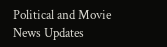Political and Movie News Updates